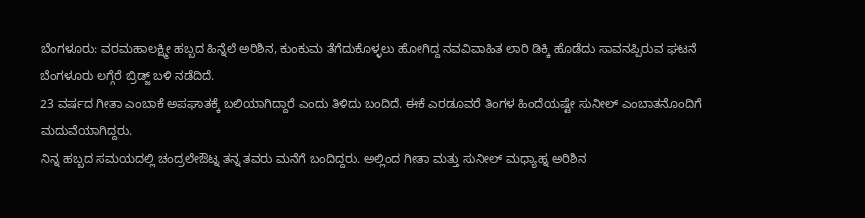ಬೆಂಗಳೂರು: ವರಮಹಾಲಕ್ಷ್ಮೀ ಹಬ್ಬದ ಹಿನ್ನೆಲೆ ಅರಿಶಿನ, ಕುಂಕುಮ ತೆಗೆದುಕೊಳ್ಳಲು ಹೋಗಿದ್ದ ನವವಿವಾಹಿತ ಲಾರಿ ಡಿಕ್ಕಿ ಹೊಡೆದು ಸಾವನಪ್ಪಿರುವ ಘಟನೆ ಬೆಂಗಳೂರು ಲಗ್ಗೆರೆ ಬ್ರಿಡ್ಜ್ ಬಳಿ ನಡೆದಿದೆ.
23 ವರ್ಷದ ಗೀತಾ ಎಂಬಾಕೆ ಅಪಘಾತಕ್ಕೆ ಬಲಿಯಾಗಿದ್ದಾರೆ ಎಂದು ತಿಳಿದು ಬಂದಿದೆ. ಈಕೆ ಎರಡೂವರೆ ತಿಂಗಳ ಹಿಂದೆಯಷ್ಟೇ ಸುನೀಲ್ ಎಂಬಾತನೊಂದಿಗೆ ಮದುವೆಯಾಗಿದ್ದರು.
ನಿನ್ನ ಹಬ್ಬದ ಸಮಯದಲ್ಲಿ ಚಂದ್ರಲೇಔಟ್ನ ತನ್ನ ತವರು ಮನೆಗೆ ಬಂದಿದ್ದರು. ಅಲ್ಲಿಂದ ಗೀತಾ ಮತ್ತು ಸುನೀಲ್ ಮಧ್ಯಾಹ್ನ ಅರಿಶಿನ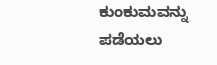ಕುಂಕುಮವನ್ನು ಪಡೆಯಲು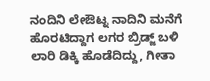ನಂದಿನಿ ಲೇಔಟ್ನ ನಾದಿನಿ ಮನೆಗೆ ಹೊರಟಿದ್ದಾಗ ಲಗರ ಬ್ರಿಡ್ಜ್ ಬಳಿ ಲಾರಿ ಡಿಕ್ಕಿ ಹೊಡೆದಿದ್ದು, ಗೀತಾ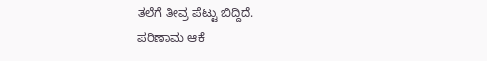ತಲೆಗೆ ತೀವ್ರ ಪೆಟ್ಟು ಬಿದ್ದಿದೆ.
ಪರಿಣಾಮ ಆಕೆ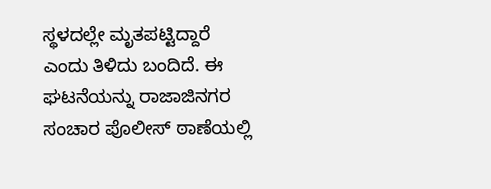ಸ್ಥಳದಲ್ಲೇ ಮೃತಪಟ್ಟಿದ್ದಾರೆ ಎಂದು ತಿಳಿದು ಬಂದಿದೆ. ಈ ಘಟನೆಯನ್ನು ರಾಜಾಜಿನಗರ ಸಂಚಾರ ಪೊಲೀಸ್ ಠಾಣೆಯಲ್ಲಿ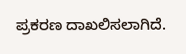ಪ್ರಕರಣ ದಾಖಲಿಸಲಾಗಿದೆ.